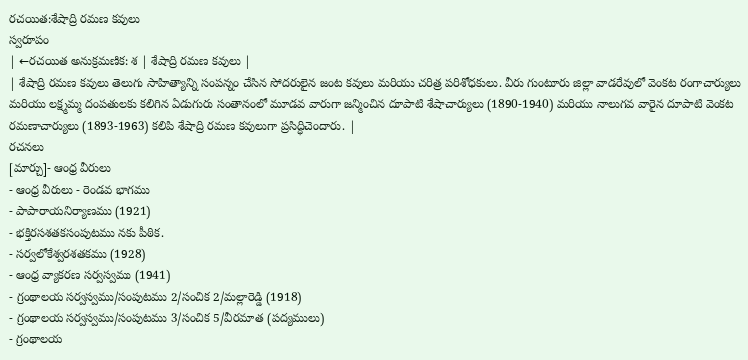రచయిత:శేషాద్రి రమణ కవులు
స్వరూపం
| ←రచయిత అనుక్రమణిక: శ | శేషాద్రి రమణ కవులు |
| శేషాద్రి రమణ కవులు తెలుగు సాహిత్యాన్ని సంపన్నం చేసిన సోదరులైన జంట కవులు మరియు చరిత్ర పరిశోధకులు. వీరు గుంటూరు జిల్లా వాడరేవులో వెంకట రంగాచార్యులు మరియు లక్ష్మమ్మ దంపతులకు కలిగిన ఏడుగురు సంతానంలో మూడవ వారుగా జన్మించిన దూపాటి శేషాచార్యులు (1890-1940) మరియు నాలుగవ వారైన దూపాటి వెంకట రమణాచార్యులు (1893-1963) కలిపి శేషాద్రి రమణ కవులుగా ప్రసిద్ధిచెందారు. |
రచనలు
[మార్చు]- ఆంధ్ర వీరులు
- ఆంధ్ర వీరులు - రెండవ భాగము
- పాపారాయనిర్యాణము (1921)
- భక్తిరసశతకసంపుటము నకు పీఠిక.
- సర్వలోకేశ్వరశతకము (1928)
- ఆంధ్ర వ్యాకరణ సర్వస్వము (1941)
- గ్రంథాలయ సర్వస్వము/సంపుటము 2/సంచిక 2/మల్లారెడ్డి (1918)
- గ్రంథాలయ సర్వస్వము/సంపుటము 3/సంచిక 5/వీరమాత (పద్యములు)
- గ్రంథాలయ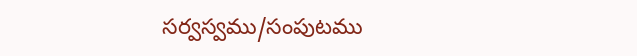సర్వస్వము/సంపుటము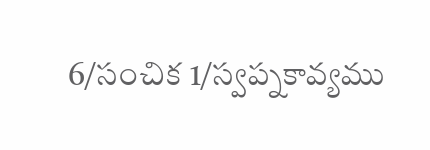6/సంచిక 1/స్వప్నకావ్యము